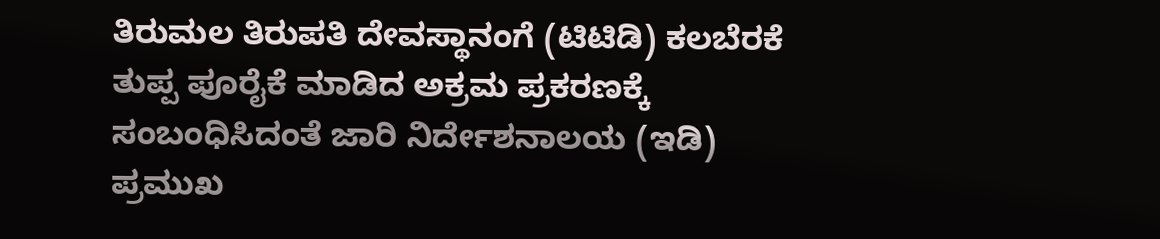ತಿರುಮಲ ತಿರುಪತಿ ದೇವಸ್ಥಾನಂಗೆ (ಟಿಟಿಡಿ) ಕಲಬೆರಕೆ ತುಪ್ಪ ಪೂರೈಕೆ ಮಾಡಿದ ಅಕ್ರಮ ಪ್ರಕರಣಕ್ಕೆ ಸಂಬಂಧಿಸಿದಂತೆ ಜಾರಿ ನಿರ್ದೇಶನಾಲಯ (ಇಡಿ) ಪ್ರಮುಖ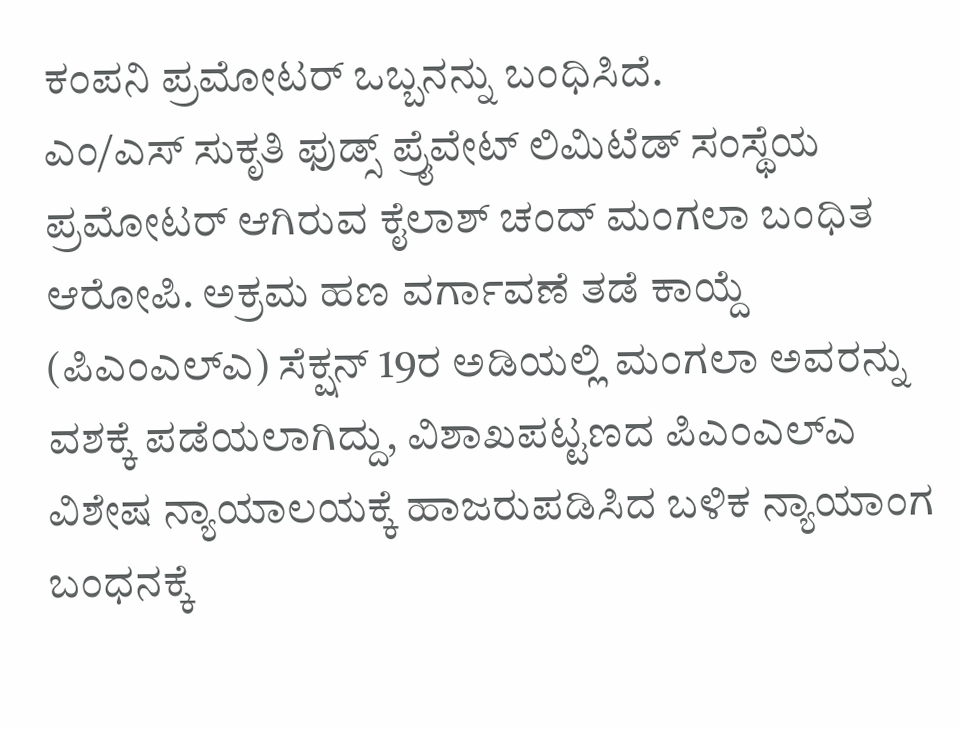ಕಂಪನಿ ಪ್ರಮೋಟರ್ ಒಬ್ಬನನ್ನು ಬಂಧಿಸಿದೆ.
ಎಂ/ಎಸ್ ಸುಕೃತಿ ಫುಡ್ಸ್ ಪ್ರೈವೇಟ್ ಲಿಮಿಟೆಡ್ ಸಂಸ್ಥೆಯ ಪ್ರಮೋಟರ್ ಆಗಿರುವ ಕೈಲಾಶ್ ಚಂದ್ ಮಂಗಲಾ ಬಂಧಿತ ಆರೋಪಿ. ಅಕ್ರಮ ಹಣ ವರ್ಗಾವಣೆ ತಡೆ ಕಾಯ್ದೆ (ಪಿಎಂಎಲ್ಎ) ಸೆಕ್ಷನ್ 19ರ ಅಡಿಯಲ್ಲಿ ಮಂಗಲಾ ಅವರನ್ನು ವಶಕ್ಕೆ ಪಡೆಯಲಾಗಿದ್ದು, ವಿಶಾಖಪಟ್ಟಣದ ಪಿಎಂಎಲ್ಎ ವಿಶೇಷ ನ್ಯಾಯಾಲಯಕ್ಕೆ ಹಾಜರುಪಡಿಸಿದ ಬಳಿಕ ನ್ಯಾಯಾಂಗ ಬಂಧನಕ್ಕೆ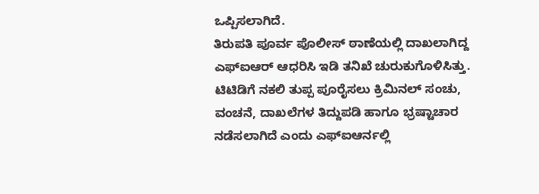ಒಪ್ಪಿಸಲಾಗಿದೆ.
ತಿರುಪತಿ ಪೂರ್ವ ಪೊಲೀಸ್ ಠಾಣೆಯಲ್ಲಿ ದಾಖಲಾಗಿದ್ದ ಎಫ್ಐಆರ್ ಆಧರಿಸಿ ಇಡಿ ತನಿಖೆ ಚುರುಕುಗೊಳಿಸಿತ್ತು. ಟಿಟಿಡಿಗೆ ನಕಲಿ ತುಪ್ಪ ಪೂರೈಸಲು ಕ್ರಿಮಿನಲ್ ಸಂಚು, ವಂಚನೆ, ದಾಖಲೆಗಳ ತಿದ್ದುಪಡಿ ಹಾಗೂ ಭ್ರಷ್ಟಾಚಾರ ನಡೆಸಲಾಗಿದೆ ಎಂದು ಎಫ್ಐಆರ್ನಲ್ಲಿ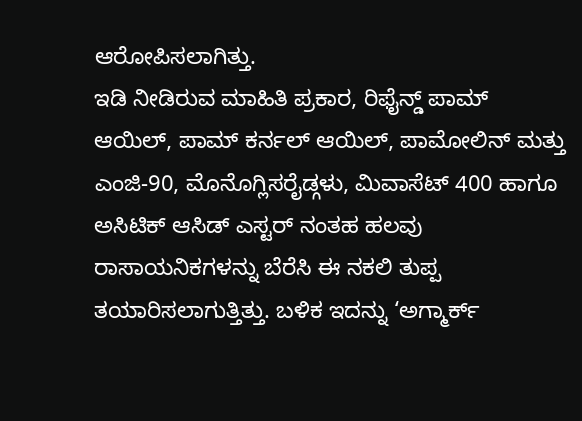ಆರೋಪಿಸಲಾಗಿತ್ತು.
ಇಡಿ ನೀಡಿರುವ ಮಾಹಿತಿ ಪ್ರಕಾರ, ರಿಫೈನ್ಡ್ ಪಾಮ್ ಆಯಿಲ್, ಪಾಮ್ ಕರ್ನಲ್ ಆಯಿಲ್, ಪಾಮೋಲಿನ್ ಮತ್ತು ಎಂಜಿ-90, ಮೊನೊಗ್ಲಿಸರೈಡ್ಗಳು, ಮಿವಾಸೆಟ್ 400 ಹಾಗೂ ಅಸಿಟಿಕ್ ಆಸಿಡ್ ಎಸ್ಟರ್ ನಂತಹ ಹಲವು ರಾಸಾಯನಿಕಗಳನ್ನು ಬೆರೆಸಿ ಈ ನಕಲಿ ತುಪ್ಪ ತಯಾರಿಸಲಾಗುತ್ತಿತ್ತು. ಬಳಿಕ ಇದನ್ನು ‘ಅಗ್ಮಾರ್ಕ್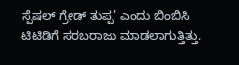ಸ್ಪೆಷಲ್ ಗ್ರೇಡ್ ತುಪ್ಪ’ ಎಂದು ಬಿಂಬಿಸಿ ಟಿಟಿಡಿಗೆ ಸರಬರಾಜು ಮಾಡಲಾಗುತ್ತಿತ್ತು.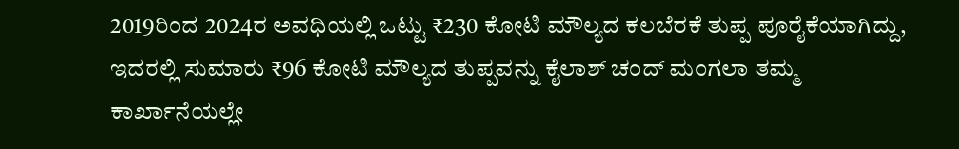2019ರಿಂದ 2024ರ ಅವಧಿಯಲ್ಲಿ ಒಟ್ಟು ₹230 ಕೋಟಿ ಮೌಲ್ಯದ ಕಲಬೆರಕೆ ತುಪ್ಪ ಪೂರೈಕೆಯಾಗಿದ್ದು, ಇದರಲ್ಲಿ ಸುಮಾರು ₹96 ಕೋಟಿ ಮೌಲ್ಯದ ತುಪ್ಪವನ್ನು ಕೈಲಾಶ್ ಚಂದ್ ಮಂಗಲಾ ತಮ್ಮ ಕಾರ್ಖಾನೆಯಲ್ಲೇ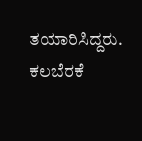ತಯಾರಿಸಿದ್ದರು. ಕಲಬೆರಕೆ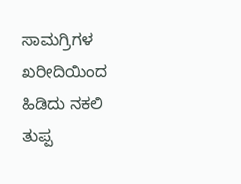ಸಾಮಗ್ರಿಗಳ ಖರೀದಿಯಿಂದ ಹಿಡಿದು ನಕಲಿ ತುಪ್ಪ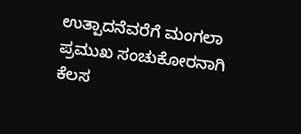ಉತ್ಪಾದನೆವರೆಗೆ ಮಂಗಲಾ ಪ್ರಮುಖ ಸಂಚುಕೋರನಾಗಿ ಕೆಲಸ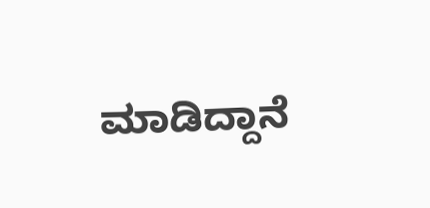ಮಾಡಿದ್ದಾನೆ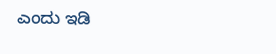ಎಂದು ಇಡಿ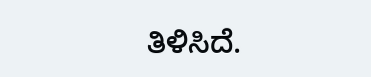ತಿಳಿಸಿದೆ.